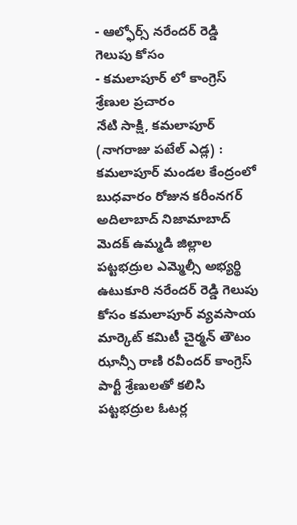- ఆల్ఫోర్స్ నరేందర్ రెడ్డి గెలుపు కోసం
- కమలాపూర్ లో కాంగ్రెస్ శ్రేణుల ప్రచారం
నేటి సాక్షి, కమలాపూర్ (నాగరాజు పటేల్ ఎడ్ల) : కమలాపూర్ మండల కేంద్రంలో బుధవారం రోజున కరీంనగర్ అదిలాబాద్ నిజామాబాద్ మెదక్ ఉమ్మడి జిల్లాల పట్టభద్రుల ఎమ్మెల్సీ అభ్యర్థి ఉటుకూరి నరేందర్ రెడ్డి గెలుపు కోసం కమలాపూర్ వ్యవసాయ మార్కెట్ కమిటీ చైర్మన్ తౌటం ఝాన్సీ రాణి రవీందర్ కాంగ్రెస్ పార్టీ శ్రేణులతో కలిసి పట్టభద్రుల ఓటర్ల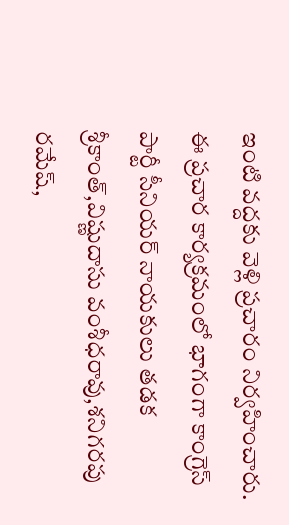ఇంటి వద్దకు వెళ్లి ప్రచారం నిర్వహించారు. ఈ ప్రచార కార్యక్రమంలో భాగంగా కాంగ్రెస్ పార్టీ సీనియర్ నాయకులు తడక శ్రీకాంత్,విష్ణుదాసు వంశీధరావు,శనిగరపు రమేష్,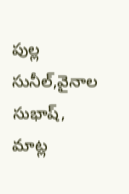పుల్ల సునీల్,వైనాల సుభాష్, మాట్ల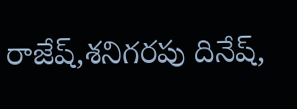రాజేష్,శనిగరపు దినేష్,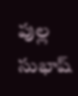పుల్ల సుభాష్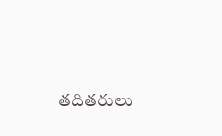తదితరులు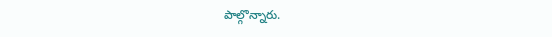పాల్గొన్నారు.